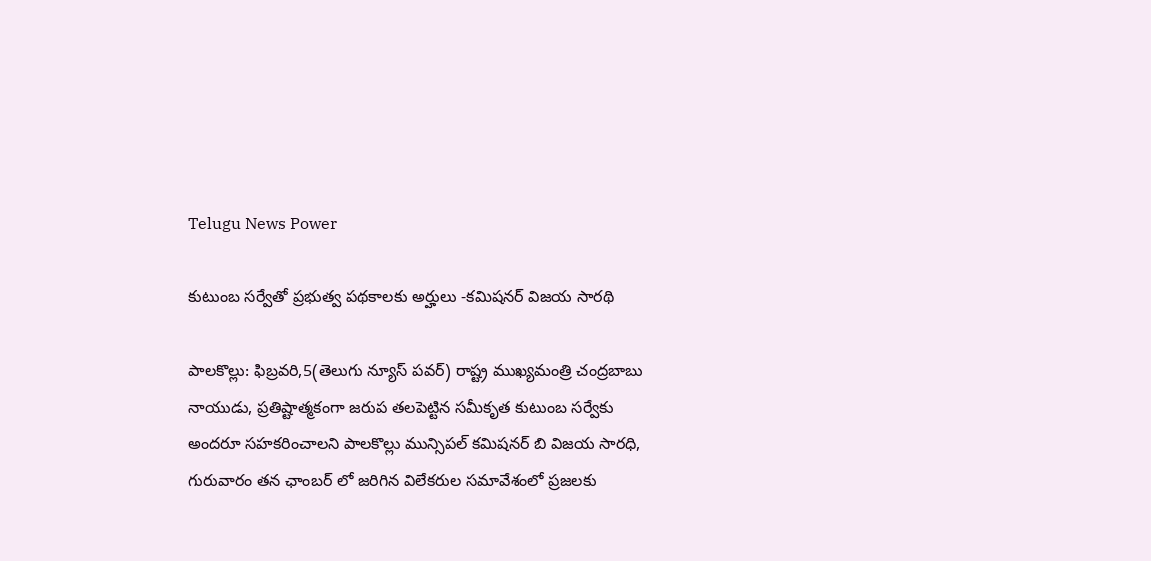Telugu News Power

కుటుంబ సర్వేతో ప్రభుత్వ పథకాలకు అర్హులు -కమిషనర్ విజయ సారథి

పాలకొల్లు: ఫిబ్రవరి,5(తెలుగు న్యూస్ పవర్) రాష్ట్ర ముఖ్యమంత్రి చంద్రబాబు నాయుడు, ప్రతిష్టాత్మకంగా జరుప తలపెట్టిన సమీకృత కుటుంబ సర్వేకు అందరూ సహకరించాలని పాలకొల్లు మున్సిపల్ కమిషనర్ బి విజయ సారధి, గురువారం తన ఛాంబర్ లో జరిగిన విలేకరుల సమావేశంలో ప్రజలకు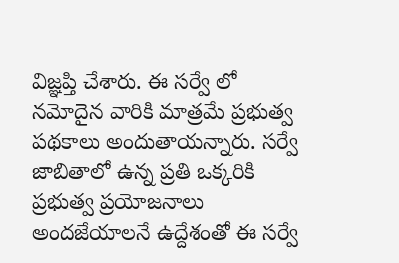విజ్ఞప్తి చేశారు. ఈ సర్వే లో నమోదైన వారికి మాత్రమే ప్రభుత్వ పథకాలు అందుతాయన్నారు. సర్వే జాబితాలో ఉన్న ప్రతి ఒక్కరికి ప్రభుత్వ ప్రయోజనాలు అందజేయాలనే ఉద్దేశంతో ఈ సర్వే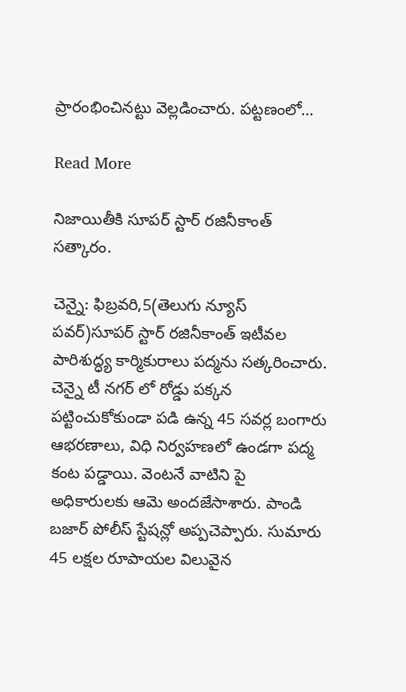ప్రారంభించినట్టు వెల్లడించారు. పట్టణంలో…

Read More

నిజాయితీకి సూపర్ స్టార్ రజినీకాంత్ సత్కారం.

చెన్నై: ఫిబ్రవరి,5(తెలుగు న్యూస్ పవర్)సూపర్ స్టార్ రజినీకాంత్ ఇటీవల పారిశుద్ధ్య కార్మికురాలు పద్మను సత్కరించారు. చెన్నై టీ నగర్ లో రోడ్డు పక్కన పట్టించుకోకుండా పడి ఉన్న 45 సవర్ల బంగారు ఆభరణాలు, విధి నిర్వహణలో ఉండగా పద్మ కంట పడ్డాయి. వెంటనే వాటిని పై అధికారులకు ఆమె అందజేసాశారు. పాండి బజార్ పోలీస్ స్టేషన్లో అప్పచెప్పారు. సుమారు 45 లక్షల రూపాయల విలువైన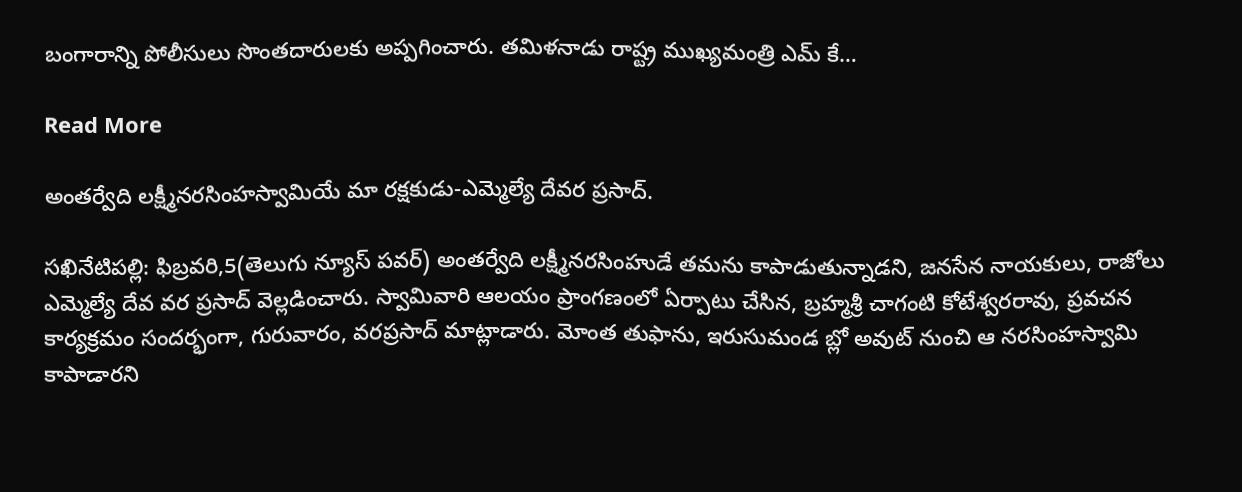బంగారాన్ని పోలీసులు సొంతదారులకు అప్పగించారు. తమిళనాడు రాష్ట్ర ముఖ్యమంత్రి ఎమ్ కే…

Read More

అంతర్వేది లక్ష్మీనరసింహస్వామియే మా రక్షకుడు-ఎమ్మెల్యే దేవర ప్రసాద్.

సఖినేటిపల్లి: ఫిబ్రవరి,5(తెలుగు న్యూస్ పవర్) అంతర్వేది లక్ష్మీనరసింహుడే తమను కాపాడుతున్నాడని, జనసేన నాయకులు, రాజోలు ఎమ్మెల్యే దేవ వర ప్రసాద్ వెల్లడించారు. స్వామివారి ఆలయం ప్రాంగణంలో ఏర్పాటు చేసిన, బ్రహ్మశ్రీ చాగంటి కోటేశ్వరరావు, ప్రవచన కార్యక్రమం సందర్భంగా, గురువారం, వరప్రసాద్ మాట్లాడారు. మోంత తుఫాను, ఇరుసుమండ బ్లో అవుట్ నుంచి ఆ నరసింహస్వామి కాపాడారని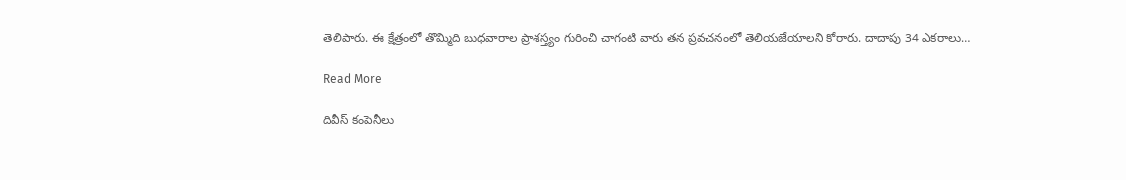తెలిపారు. ఈ క్షేత్రంలో తొమ్మిది బుధవారాల ప్రాశస్త్యం గురించి చాగంటి వారు తన ప్రవచనంలో తెలియజేయాలని కోరారు. దాదాపు 34 ఎకరాలు…

Read More

దివీస్ కంపెనీలు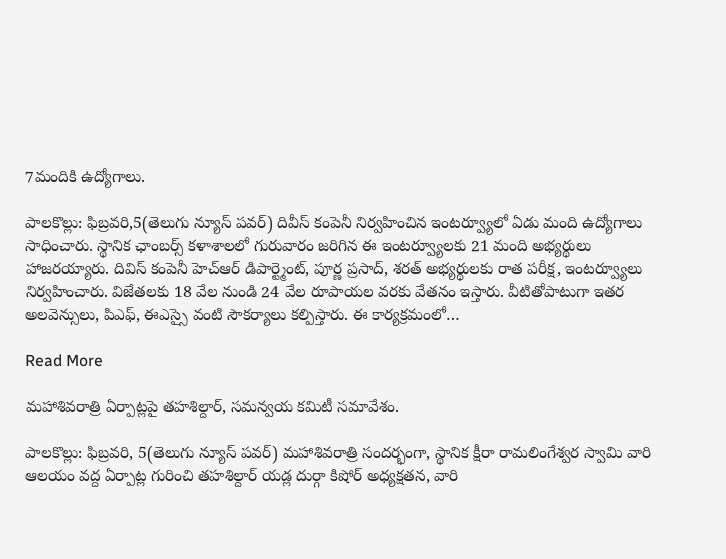7మందికి ఉద్యోగాలు.

పాలకొల్లు: ఫిబ్రవరి,5(తెలుగు న్యూస్ పవర్) దివీస్ కంపెనీ నిర్వహించిన ఇంటర్వ్యూలో ఏడు మంది ఉద్యోగాలు సాధించారు. స్థానిక ఛాంబర్స్ కళాశాలలో గురువారం జరిగిన ఈ ఇంటర్వ్యూలకు 21 మంది అభ్యర్థులు హాజరయ్యారు. దివిస్ కంపెనీ హెచ్ఆర్ డిపార్ట్మెంట్, పూర్ణ ప్రసాద్, శరత్ అభ్యర్థులకు రాత పరీక్ష, ఇంటర్వ్యూలు నిర్వహించారు. విజేతలకు 18 వేల నుండి 24 వేల రూపాయల వరకు వేతనం ఇస్తారు. వీటితోపాటుగా ఇతర అలవెన్సులు, పిఎఫ్, ఈఎస్సై వంటి సౌకర్యాలు కల్పిస్తారు. ఈ కార్యక్రమంలో…

Read More

మహాశివరాత్రి ఏర్పాట్లపై తహశిల్దార్, సమన్వయ కమిటీ సమావేశం.

పాలకొల్లు: ఫిబ్రవరి, 5(తెలుగు న్యూస్ పవర్) మహాశివరాత్రి సందర్భంగా, స్థానిక క్షీరా రామలింగేశ్వర స్వామి వారి ఆలయం వద్ద ఏర్పాట్ల గురించి తహశిల్దార్ యడ్ల దుర్గా కిషోర్ అధ్యక్షతన, వారి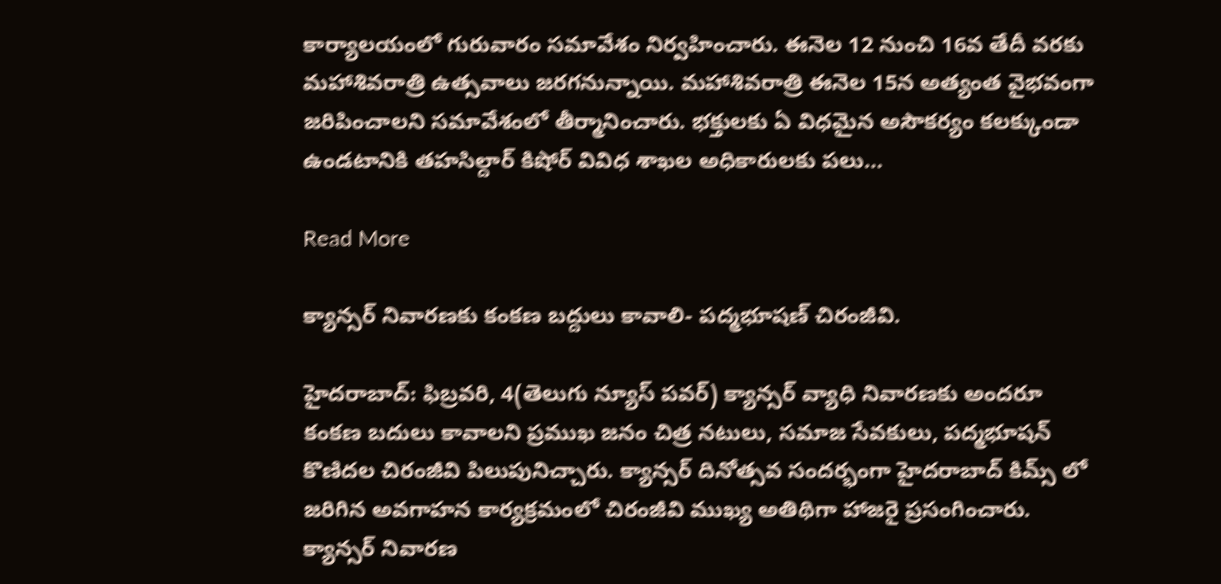కార్యాలయంలో గురువారం సమావేశం నిర్వహించారు. ఈనెల 12 నుంచి 16వ తేదీ వరకు మహాశివరాత్రి ఉత్సవాలు జరగనున్నాయి. మహాశివరాత్రి ఈనెల 15న అత్యంత వైభవంగా జరిపించాలని సమావేశంలో తీర్మానించారు. భక్తులకు ఏ విధమైన అసౌకర్యం కలక్కుండా ఉండటానికి తహసిల్దార్ కిషోర్ వివిధ శాఖల అధికారులకు పలు…

Read More

క్యాన్సర్ నివారణకు కంకణ బద్దులు కావాలి- పద్మభూషణ్ చిరంజీవి.

హైదరాబాద్: ఫిబ్రవరి, 4(తెలుగు న్యూస్ పవర్) క్యాన్సర్ వ్యాధి నివారణకు అందరూ కంకణ బదులు కావాలని ప్రముఖ జనం చిత్ర నటులు, సమాజ సేవకులు, పద్మభూషన్ కొణిదల చిరంజీవి పిలుపునిచ్చారు. క్యాన్సర్ దినోత్సవ సందర్భంగా హైదరాబాద్ కిమ్స్ లో జరిగిన అవగాహన కార్యక్రమంలో చిరంజీవి ముఖ్య అతిథిగా హాజరై ప్రసంగించారు. క్యాన్సర్ నివారణ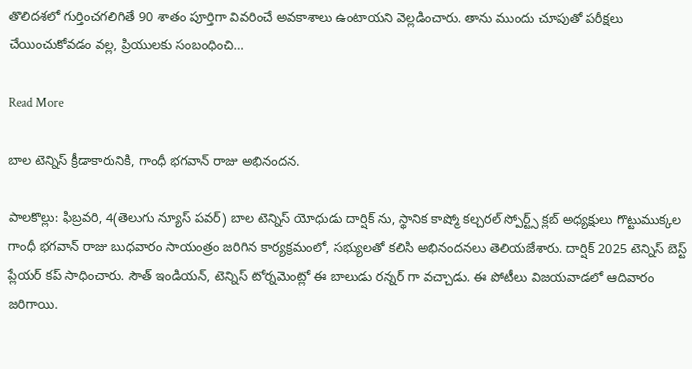తొలిదశలో గుర్తించగలిగితే 90 శాతం పూర్తిగా వివరించే అవకాశాలు ఉంటాయని వెల్లడించారు. తాను ముందు చూపుతో పరీక్షలు చేయించుకోవడం వల్ల, ప్రియులకు సంబంధించి…

Read More

బాల టెన్నిస్ క్రీడాకారునికి, గాంధీ భగవాన్ రాజు అభినందన.

పాలకొల్లు: ఫిబ్రవరి, 4(తెలుగు న్యూస్ పవర్) బాల టెన్నిస్ యోధుడు దార్షిక్ ను, స్థానిక కాష్మో కల్చరల్ స్పోర్ట్స్ క్లబ్ అధ్యక్షులు గొట్టుముక్కల గాంధీ భగవాన్ రాజు బుధవారం సాయంత్రం జరిగిన కార్యక్రమంలో, సభ్యులతో కలిసి అభినందనలు తెలియజేశారు. దార్షిక్ 2025 టెన్నిస్ బెస్ట్ ప్లేయర్ కప్ సాధించారు. సౌత్ ఇండియన్, టెన్నిస్ టోర్నమెంట్లో ఈ బాలుడు రన్నర్ గా వచ్చాడు. ఈ పోటీలు విజయవాడలో ఆదివారం జరిగాయి.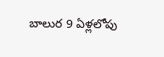బాలుర 9 ఏళ్లలోపు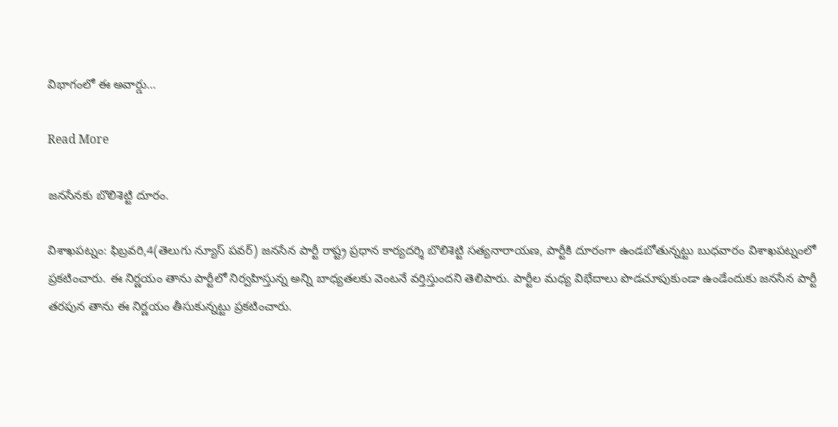విభాగంలో ఈ అవార్డు…

Read More

జనసేనకు బొలిశెట్టి దూరం.

విశాఖపట్నం: ఫిబ్రవరి,4(తెలుగు న్యూస్ పవర్) జనసేన పార్టీ రాష్ట్ర ప్రధాన కార్యదర్శి బొలిశెట్టి సత్యనారాయణ, పార్టీకి దూరంగా ఉండబోతున్నట్టు బుధవారం విశాఖపట్నంలో ప్రకటించారు. ఈ నిర్ణయం తాను పార్టీలో నిర్వహిస్తున్న అన్ని బాధ్యతలకు వెంటనే వర్తిస్తుందని తెలిపారు. పార్టీల మధ్య విభేదాలు పొడచూపుకుండా ఉండేందుకు జనసేన పార్టీ తరపున తాను ఈ నిర్ణయం తీసుకున్నట్టు ప్రకటించారు.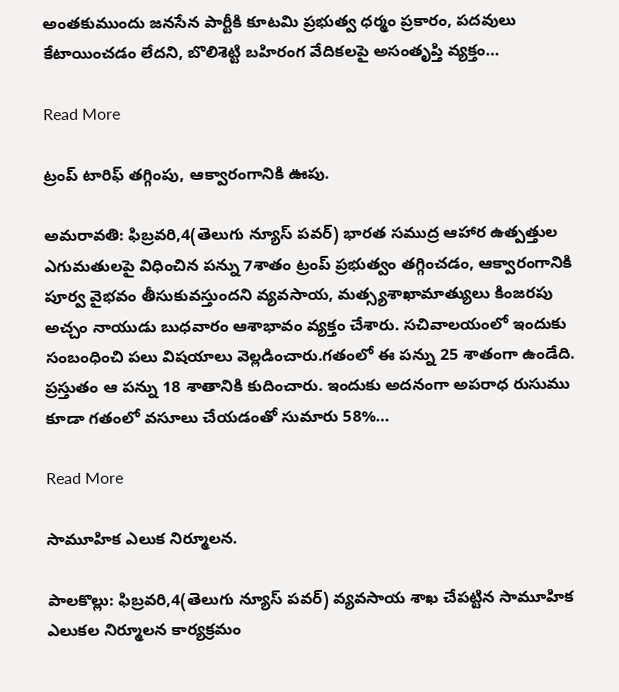అంతకుముందు జనసేన పార్టీకి కూటమి ప్రభుత్వ ధర్మం ప్రకారం, పదవులు కేటాయించడం లేదని, బొలిశెట్టి బహిరంగ వేదికలపై అసంతృప్తి వ్యక్తం…

Read More

ట్రంప్ టారిఫ్ తగ్గింపు, ఆక్వారంగానికి ఊపు.

అమరావతి: ఫిబ్రవరి,4(తెలుగు న్యూస్ పవర్) భారత సముద్ర ఆహార ఉత్పత్తుల ఎగుమతులపై విధించిన పన్ను 7శాతం ట్రంప్ ప్రభుత్వం తగ్గించడం, ఆక్వారంగానికి పూర్వ వైభవం తీసుకువస్తుందని వ్యవసాయ, మత్స్యశాఖామాత్యులు కింజరపు అచ్చం నాయుడు బుధవారం ఆశాభావం వ్యక్తం చేశారు. సచివాలయంలో ఇందుకు సంబంధించి పలు విషయాలు వెల్లడించారు.గతంలో ఈ పన్ను 25 శాతంగా ఉండేది. ప్రస్తుతం ఆ పన్ను 18 శాతానికి కుదించారు. ఇందుకు అదనంగా అపరాధ రుసుము కూడా గతంలో వసూలు చేయడంతో సుమారు 58%…

Read More

సామూహిక ఎలుక నిర్మూలన.

పాలకొల్లు: ఫిబ్రవరి,4(తెలుగు న్యూస్ పవర్) వ్యవసాయ శాఖ చేపట్టిన సామూహిక ఎలుకల నిర్మూలన కార్యక్రమం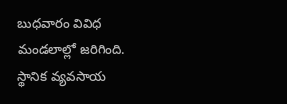బుధవారం వివిధ మండలాల్లో జరిగింది. స్థానిక వ్యవసాయ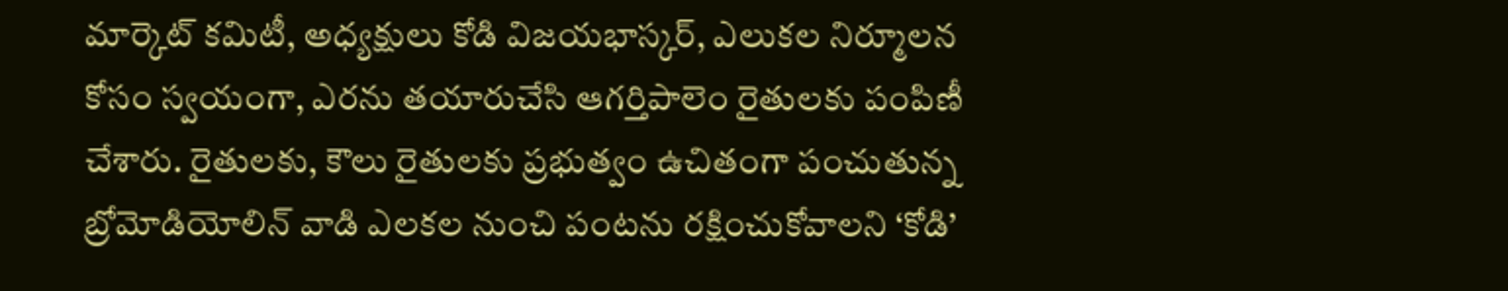మార్కెట్ కమిటీ, అధ్యక్షులు కోడి విజయభాస్కర్, ఎలుకల నిర్మూలన కోసం స్వయంగా, ఎరను తయారుచేసి ఆగర్తిపాలెం రైతులకు పంపిణీ చేశారు. రైతులకు, కౌలు రైతులకు ప్రభుత్వం ఉచితంగా పంచుతున్న బ్రోమోడియోలిన్ వాడి ఎలకల నుంచి పంటను రక్షించుకోవాలని ‘కోడి’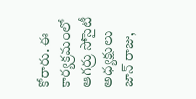కోరారు. ఈ కార్యక్రమంలో ఆగర్రు సోసైటీ అధ్యక్షులు జాన్ రాజు,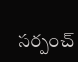సర్పంచ్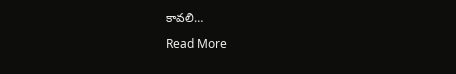కావలి…

Read More